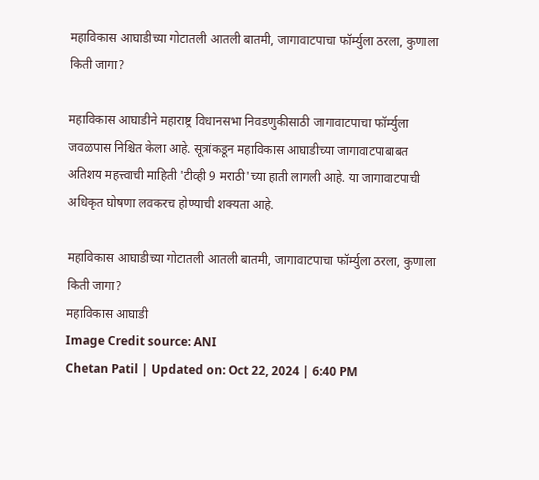महाविकास आघाडीच्या गोटातली आतली बातमी, जागावाटपाचा फॉर्म्युला ठरला, कुणाला किती जागा?

महाविकास आघाडीने महाराष्ट्र विधानसभा निवडणुकीसाठी जागावाटपाचा फॉर्म्युला जवळपास निश्चित केला आहे. सूत्रांकडून महाविकास आघाडीच्या जागावाटपाबाबत अतिशय महत्त्वाची माहिती 'टीव्ही 9 मराठी'च्या हाती लागली आहे. या जागावाटपाची अधिकृत घोषणा लवकरच होण्याची शक्यता आहे.

महाविकास आघाडीच्या गोटातली आतली बातमी, जागावाटपाचा फॉर्म्युला ठरला, कुणाला किती जागा?
महाविकास आघाडी
Image Credit source: ANI
Chetan Patil | Updated on: Oct 22, 2024 | 6:40 PM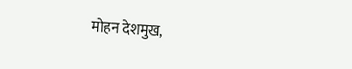मोहन देशमुख,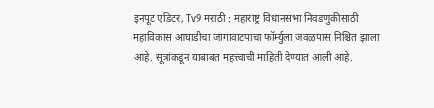इनपूट एडिटर, Tv9 मराठी : महाराष्ट्र विधानसभा निवडणुकीसाठी महाविकास आघाडीचा जागावाटपाचा फॉर्म्युला जवळपास निश्चित झाला आहे. सूत्रांकडून याबाबत महत्त्वाची माहिती देण्यात आली आहे.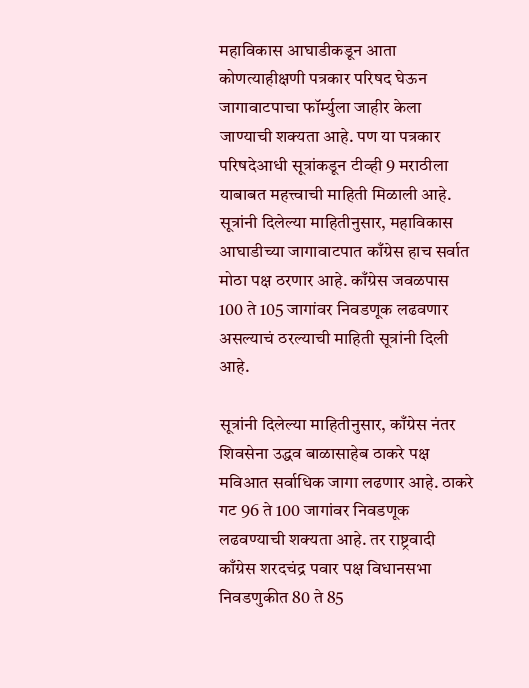महाविकास आघाडीकडून आता कोणत्याहीक्षणी पत्रकार परिषद घेऊन जागावाटपाचा फॉर्म्युला जाहीर केला जाण्याची शक्यता आहे. पण या पत्रकार परिषदेआधी सूत्रांकडून टीव्ही 9 मराठीला याबाबत महत्त्वाची माहिती मिळाली आहे. सूत्रांनी दिलेल्या माहितीनुसार, महाविकास आघाडीच्या जागावाटपात काँग्रेस हाच सर्वात मोठा पक्ष ठरणार आहे. काँग्रेस जवळपास 100 ते 105 जागांवर निवडणूक लढवणार असल्याचं ठरल्याची माहिती सूत्रांनी दिली आहे.

सूत्रांनी दिलेल्या माहितीनुसार, काँग्रेस नंतर शिवसेना उद्धव बाळासाहेब ठाकरे पक्ष मविआत सर्वाधिक जागा लढणार आहे. ठाकरे गट 96 ते 100 जागांवर निवडणूक लढवण्याची शक्यता आहे. तर राष्ट्रवादी काँग्रेस शरदचंद्र पवार पक्ष विधानसभा निवडणुकीत 80 ते 85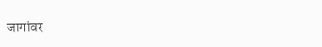जागांवर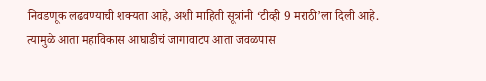निवडणूक लढवण्याची शक्यता आहे, अशी माहिती सूत्रांनी ‘टीव्ही 9 मराठी’ला दिली आहे. त्यामुळे आता महाविकास आघाडीचं जागावाटप आता जवळपास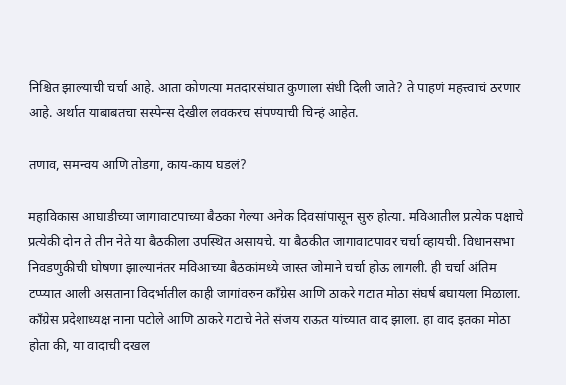निश्चित झाल्याची चर्चा आहे. आता कोणत्या मतदारसंघात कुणाला संधी दिली जाते? ते पाहणं महत्त्वाचं ठरणार आहे. अर्थात याबाबतचा सस्पेन्स देखील लवकरच संपण्याची चिन्हं आहेत.

तणाव, समन्वय आणि तोडगा, काय-काय घडलं?

महाविकास आघाडीच्या जागावाटपाच्या बैठका गेल्या अनेक दिवसांपासून सुरु होत्या. मविआतील प्रत्येक पक्षाचे प्रत्येकी दोन ते तीन नेते या बैठकीला उपस्थित असायचे. या बैठकीत जागावाटपावर चर्चा व्हायची. विधानसभा निवडणुकीची घोषणा झाल्यानंतर मविआच्या बैठकांमध्ये जास्त जोमाने चर्चा होऊ लागली. ही चर्चा अंतिम टप्प्यात आली असताना विदर्भातील काही जागांवरुन काँग्रेस आणि ठाकरे गटात मोठा संघर्ष बघायला मिळाला. काँग्रेस प्रदेशाध्यक्ष नाना पटोले आणि ठाकरे गटाचे नेते संजय राऊत यांच्यात वाद झाला. हा वाद इतका मोठा होता की, या वादाची दखल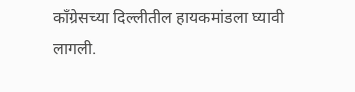काँग्रेसच्या दिल्लीतील हायकमांडला घ्यावी लागली.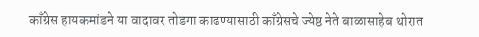काँग्रेस हायकमांडने या वादावर तोडगा काढण्यासाठी काँग्रेसचे ज्येष्ठ नेते बाळासाहेब थोरात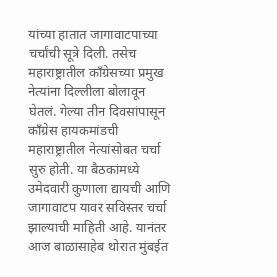यांच्या हातात जागावाटपाच्या चर्चांची सूत्रे दिली. तसेच महाराष्ट्रातील काँग्रेसच्या प्रमुख नेत्यांना दिल्लीला बोलावून घेतलं. गेल्या तीन दिवसांपासून काँग्रेस हायकमांडची महाराष्ट्रातील नेत्यांसोबत चर्चा सुरु होती. या बैठकांमध्ये उमेदवारी कुणाला द्यायची आणि जागावाटप यावर सविस्तर चर्चा झाल्याची माहिती आहे. यानंतर आज बाळासाहेब थोरात मुंबईत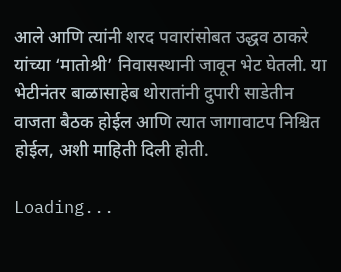आले आणि त्यांनी शरद पवारांसोबत उद्धव ठाकरे यांच्या ‘मातोश्री’ निवासस्थानी जावून भेट घेतली. या भेटीनंतर बाळासाहेब थोरातांनी दुपारी साडेतीन वाजता बैठक होईल आणि त्यात जागावाटप निश्चित होईल, अशी माहिती दिली होती.

Loading...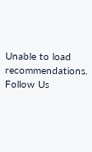Unable to load recommendations.
Follow Us